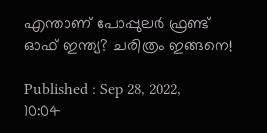എന്താണ് പോപ്പുലര്‍ ഫ്രണ്ട് ഓഫ് ഇന്ത്യ? ചരിത്രം ഇങ്ങനെ!

Published : Sep 28, 2022, 10:04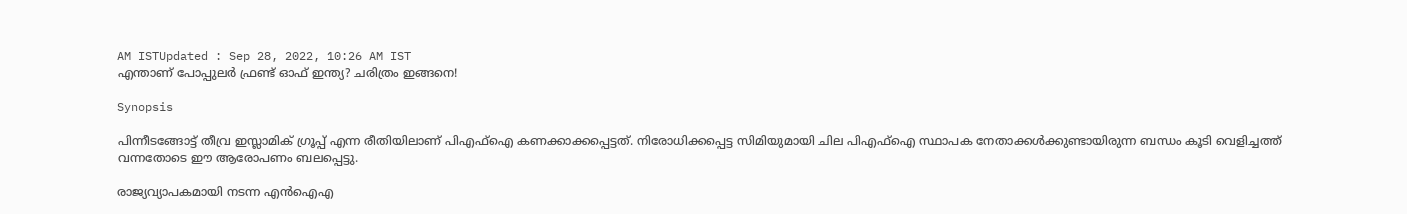AM ISTUpdated : Sep 28, 2022, 10:26 AM IST
എന്താണ് പോപ്പുലര്‍ ഫ്രണ്ട് ഓഫ് ഇന്ത്യ? ചരിത്രം ഇങ്ങനെ!

Synopsis

പിന്നീടങ്ങോട്ട് തീവ്ര ഇസ്ലാമിക് ഗ്രൂപ്പ് എന്ന രീതിയിലാണ് പിഎഫ്ഐ കണക്കാക്കപ്പെട്ടത്. നിരോധിക്കപ്പെട്ട സിമിയുമായി ചില പിഎഫ്ഐ സ്ഥാപക നേതാക്കൾക്കുണ്ടായിരുന്ന ബന്ധം കൂടി വെളിച്ചത്ത് വന്നതോടെ ഈ ആരോപണം ബലപ്പെട്ടു.

രാജ്യവ്യാപകമായി നടന്ന എൻഐഎ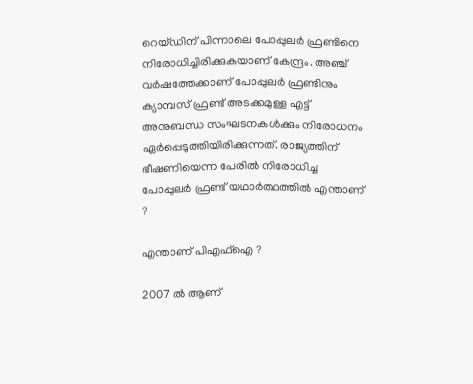റെയ്ഡ‍ിന് പിന്നാലെ പോപ്പുലർ ഫ്രണ്ടിനെ നിരോധിച്ചിരിക്കുകയാണ് കേന്ദ്രം. അ‍ഞ്ച് വർഷത്തേക്കാണ് പോപ്പുലർ ഫ്രണ്ടിനും ക്യാമ്പസ് ഫ്രണ്ട് അടക്കമുള്ള എട്ട് അനുബന്ധ സംഘടനകൾക്കും നിരോധനം ഏർപ്പെടുത്തിയിരിക്കുന്നത്. രാജ്യത്തിന് ഭീഷണിയെന്ന പേരിൽ നിരോധിച്ച പോപ്പുലർ ഫ്രണ്ട് യഥാർത്ഥത്തിൽ എന്താണ് ?

എന്താണ് പിഎഫ്ഐ ?

2007 ൽ ആണ്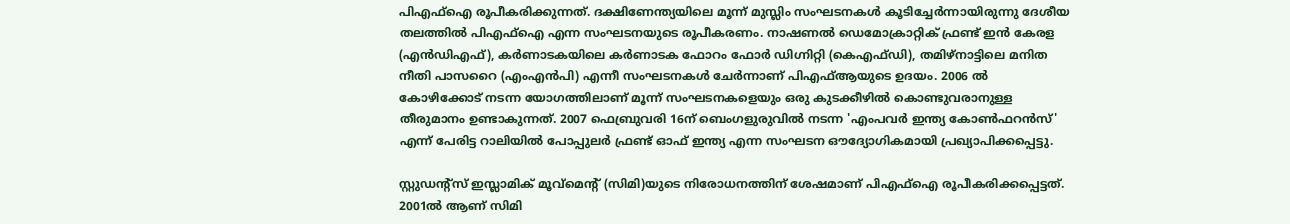പിഎഫ്ഐ രൂപീകരിക്കുന്നത്. ദക്ഷിണേന്ത്യയിലെ മൂന്ന് മുസ്ലിം സംഘടനകൾ കൂടിച്ചേർന്നായിരുന്നു ദേശീയ തലത്തിൽ പിഎഫ്ഐ എന്ന സംഘടനയുടെ രൂപീകരണം. നാഷണൽ ഡെമോക്രാറ്റിക് ഫ്രണ്ട് ഇൻ കേരള (എൻഡിഎഫ്), കർണാടകയിലെ കർണാടക ഫോറം ഫോർ ഡിഗ്നിറ്റി (കെഎഫ്ഡി), തമിഴ്നാട്ടിലെ മനിത നീതി പാസറൈ (എംഎൻപി) എന്നീ സംഘടനകൾ ചേർന്നാണ് പിഎഫ്ആയുടെ ഉദയം. 2006 ൽ കോഴിക്കോട് നടന്ന യോഗത്തിലാണ് മൂന്ന് സംഘടനകളെയും ഒരു കുടക്കീഴിൽ കൊണ്ടുവരാനുള്ള തീരുമാനം ഉണ്ടാകുന്നത്. 2007 ഫെബ്രുവരി 16ന് ബെംഗളുരുവിൽ നടന്ന 'എംപവർ ഇന്ത്യ കോൺഫറൻസ്' എന്ന് പേരിട്ട റാലിയിൽ പോപ്പുലർ ഫ്രണ്ട് ഓഫ് ഇന്ത്യ എന്ന സംഘടന ഔദ്യോഗികമായി പ്രഖ്യാപിക്കപ്പെട്ടു.

സ്റ്റുഡന്റ്സ് ഇസ്ലാമിക് മൂവ്മെന്റ് (സിമി)യുടെ നിരോധനത്തിന് ശേഷമാണ് പിഎഫ്ഐ രൂപീകരിക്കപ്പെട്ടത്.  2001ൽ ആണ് സിമി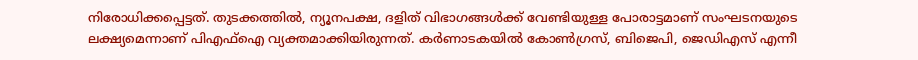നിരോധിക്കപ്പെട്ടത്. തുടക്കത്തിൽ, ന്യൂനപക്ഷ, ദളിത് വിഭാഗങ്ങൾക്ക് വേണ്ടിയുള്ള പോരാട്ടമാണ് സംഘടനയുടെ ലക്ഷ്യമെന്നാണ് പിഎഫ്ഐ വ്യക്തമാക്കിയിരുന്നത്. കർണാടകയിൽ കോൺഗ്രസ്, ബിജെപി, ജെഡിഎസ് എന്നീ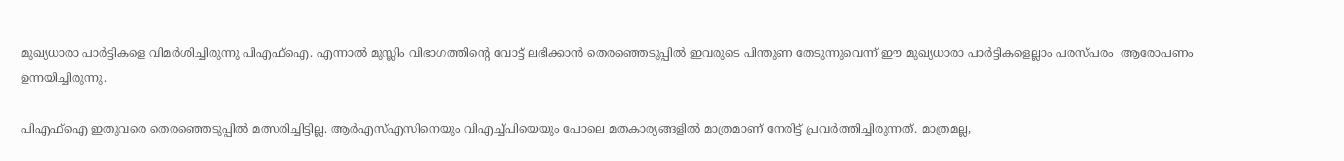മുഖ്യധാരാ പാർട്ടികളെ വിമർശിച്ചിരുന്നു പിഎഫ്ഐ. എന്നാൽ മുസ്ലിം വിഭാഗത്തിന്റെ വോട്ട് ലഭിക്കാൻ തെരഞ്ഞെടുപ്പിൽ ഇവരുടെ പിന്തുണ തേടുന്നുവെന്ന് ഈ മുഖ്യധാരാ പാർട്ടികളെല്ലാം പരസ്പരം  ആരോപണം ഉന്നയിച്ചിരുന്നു.

പിഎഫ്ഐ ഇതുവരെ തെരഞ്ഞെടുപ്പിൽ മത്സരിച്ചിട്ടില്ല. ആർഎസ്എസിനെയും വിഎച്ച്പിയെയും പോലെ മതകാര്യങ്ങളിൽ മാത്രമാണ് നേരിട്ട് പ്രവർത്തിച്ചിരുന്നത്. മാത്രമല്ല,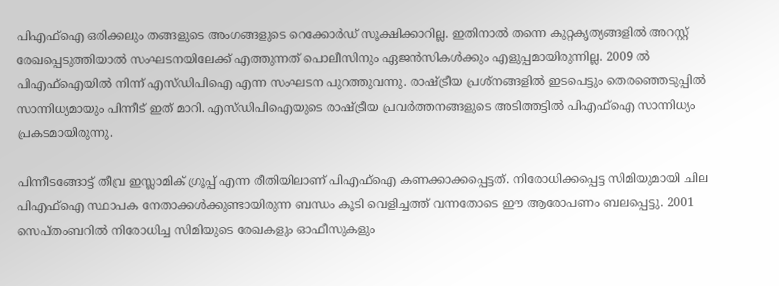പിഎഫ്ഐ ഒരിക്കലും തങ്ങളുടെ അംഗങ്ങളുടെ റെക്കോർഡ് സൂക്ഷിക്കാറില്ല. ഇതിനാൽ തന്നെ കുറ്റകൃത്യങ്ങളിൽ അറസ്റ്റ് രേഖപ്പെടുത്തിയാൽ സംഘടനയിലേക്ക് എത്തുന്നത് പൊലീസിനും ഏജൻസികൾക്കും എളുപ്പമായിരുന്നില്ല. 2009 ൽ പിഎഫ്ഐയിൽ നിന്ന് എസ്ഡിപിഐ എന്ന സംഘടന പുറത്തുവന്നു. രാഷ്ട്രീയ പ്രശ്നങ്ങളിൽ ഇടപെട്ടും തെരഞ്ഞെടുപ്പിൽ സാന്നിധ്യമായും പിന്നീട് ഇത് മാറി. എസ്ഡിപിഐയുടെ രാഷ്ട്രീയ പ്രവർത്തനങ്ങളുടെ അടിത്തട്ടിൽ പിഎഫ്ഐ സാന്നിധ്യം പ്രകടമായിരുന്നു.

പിന്നീടങ്ങോട്ട് തീവ്ര ഇസ്ലാമിക് ഗ്രൂപ്പ് എന്ന രീതിയിലാണ് പിഎഫ്ഐ കണക്കാക്കപ്പെട്ടത്. നിരോധിക്കപ്പെട്ട സിമിയുമായി ചില പിഎഫ്ഐ സ്ഥാപക നേതാക്കൾക്കുണ്ടായിരുന്ന ബന്ധം കൂടി വെളിച്ചത്ത് വന്നതോടെ ഈ ആരോപണം ബലപ്പെട്ടു. 2001 സെപ്തംബറിൽ നിരോധിച്ച സിമിയുടെ രേഖകളും ഓഫീസുകളും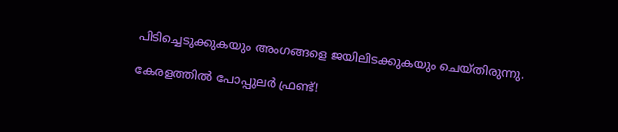പിടിച്ചെടുക്കുകയും അംഗങ്ങളെ ജയിലിടക്കുകയും ചെയ്തിരുന്നു.

കേരളത്തിൽ പോപ്പുലർ ഫ്രണ്ട്!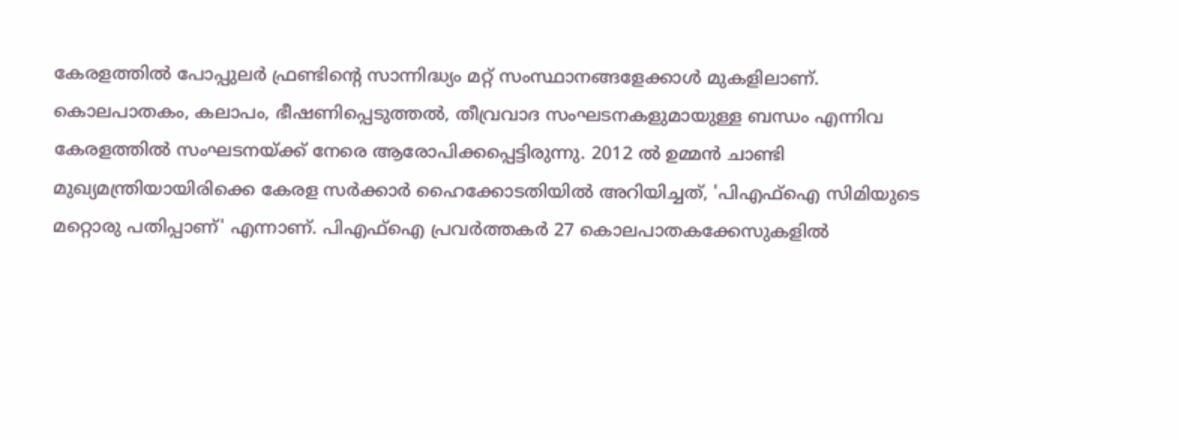കേരളത്തിൽ പോപ്പുലർ ഫ്രണ്ടിന്റെ സാന്നിദ്ധ്യം മറ്റ് സംസ്ഥാനങ്ങളേക്കാൾ മുകളിലാണ്. കൊലപാതകം, കലാപം, ഭീഷണിപ്പെടുത്തൽ, തീവ്രവാദ സംഘടനകളുമായുള്ള ബന്ധം എന്നിവ കേരളത്തിൽ സംഘടനയ്ക്ക് നേരെ ആരോപിക്കപ്പെട്ടിരുന്നു. 2012 ൽ ഉമ്മൻ ചാണ്ടി മുഖ്യമന്ത്രിയായിരിക്കെ കേരള സർക്കാർ ഹൈക്കോടതിയിൽ അറിയിച്ചത്, 'പിഎഫ്ഐ സിമിയുടെ മറ്റൊരു പതിപ്പാണ്' എന്നാണ്. പിഎഫ്ഐ പ്രവർത്തകർ 27 കൊലപാതകക്കേസുകളിൽ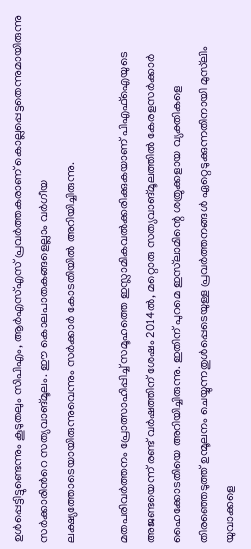ഉള്‍പ്പെട്ടിട്ടുണ്ടെന്നും കൂടുതലും സിപിഎം, ആർഎസ്എസ് പ്രവര്‍ത്തകരാണ് കൊല്ലപ്പെട്ടതെന്നുമായിരുന്നു സര്‍ക്കാരിന്‍റെ സത്യവാങ്മൂലം. ഈ കൊലപാതകങ്ങളെല്ലാം വര്‍ഗീയ ലക്ഷ്യത്തോടെയായിരുന്നുവെന്നും സർക്കാർ കോടതിയിൽ അറിയിച്ചിരുന്നു.

മതപരിവർത്തനം പ്രോത്സാഹിപ്പിച്ച് സമൂഹത്തെ ഇസ്ലാമികവൽക്കരിക്കുകയാണ് പിഎഫ്ഐയുടെ അജണ്ടയെന്ന് രണ്ട് വർഷത്തിന് ശേഷം 2014ൽ, മറ്റൊരു സത്യവാങ്മൂലത്തിൽ കേരളസർക്കാർ ഹൈക്കോടതിയെ അറിയിച്ചിരുന്നു. ഇതിന് പുറമെ ഇസ്‌ലാമിന്റെ ശത്രുക്കളായ വ്യക്തികളെ തിരഞ്ഞെടുത്ത് ഉന്മൂലനം ചെയ്യുന്നതുൾപ്പെടെയുള്ള പ്രവർത്തനങ്ങൾ ഏറ്റെടുക്കുന്നതിനായി മുസ്‌ലിം യുവാക്കളെ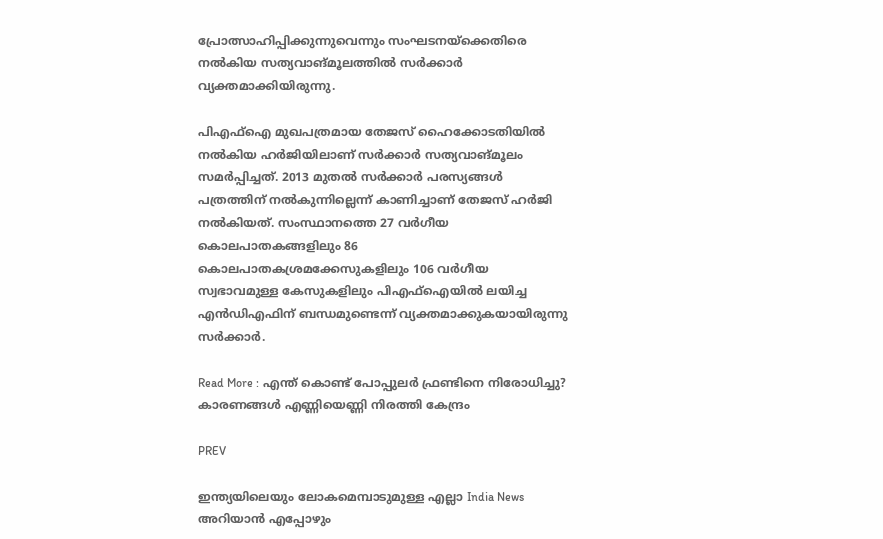പ്രോത്സാഹിപ്പിക്കുന്നുവെന്നും സംഘടനയ്ക്കെതിരെ നൽകിയ സത്യവാങ്മൂലത്തിൽ സർക്കാർ വ്യക്തമാക്കിയിരുന്നു.

പിഎഫ്ഐ മുഖപത്രമായ തേജസ് ഹൈക്കോടതിയിൽ നൽകിയ ഹർജിയിലാണ് സർക്കാർ സത്യവാങ്മൂലം സമർപ്പിച്ചത്. 2013 മുതൽ സർക്കാർ പരസ്യങ്ങൾ പത്രത്തിന് നൽകുന്നില്ലെന്ന് കാണിച്ചാണ് തേജസ് ഹർജി നൽകിയത്. സംസ്ഥാനത്തെ 27 വർഗീയ കൊലപാതകങ്ങളിലും 86 കൊലപാതകശ്രമക്കേസുകളിലും 106 വർഗീയ സ്വഭാവമുള്ള കേസുകളിലും പിഎഫ്ഐയിൽ ലയിച്ച എൻഡിഎഫിന് ബന്ധമുണ്ടെന്ന് വ്യക്തമാക്കുകയായിരുന്നു സർക്കാർ.

Read More : എന്ത് കൊണ്ട് പോപ്പുലർ ഫ്രണ്ടിനെ നിരോധിച്ചു? കാരണങ്ങള്‍ എണ്ണിയെണ്ണി നിരത്തി കേന്ദ്രം

PREV

ഇന്ത്യയിലെയും ലോകമെമ്പാടുമുള്ള എല്ലാ India News അറിയാൻ എപ്പോഴും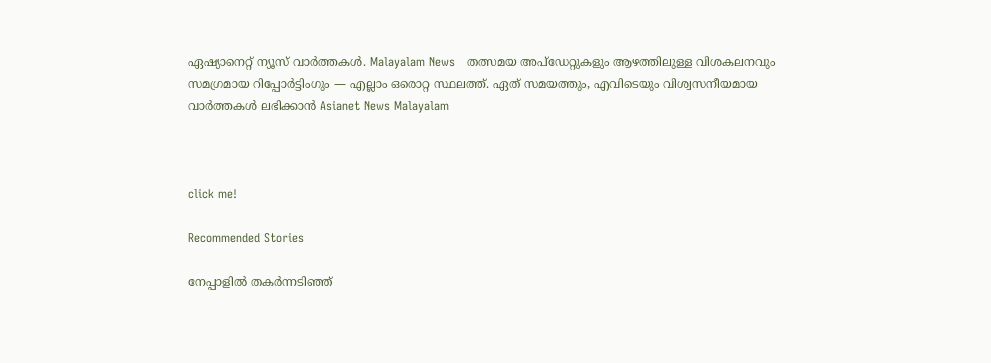ഏഷ്യാനെറ്റ് ന്യൂസ് വാർത്തകൾ. Malayalam News   തത്സമയ അപ്‌ഡേറ്റുകളും ആഴത്തിലുള്ള വിശകലനവും സമഗ്രമായ റിപ്പോർട്ടിംഗും — എല്ലാം ഒരൊറ്റ സ്ഥലത്ത്. ഏത് സമയത്തും, എവിടെയും വിശ്വസനീയമായ വാർത്തകൾ ലഭിക്കാൻ Asianet News Malayalam



click me!

Recommended Stories

നേപ്പാളിൽ തക‍ർന്നടിഞ്ഞ്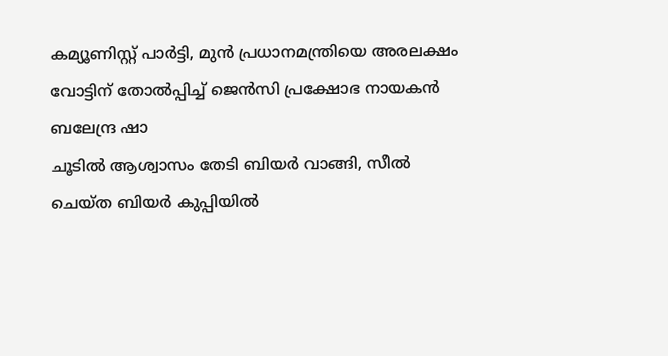കമ്യൂണിസ്റ്റ് പാർട്ടി, മുൻ പ്രധാനമന്ത്രിയെ അരലക്ഷം വോട്ടിന് തോൽപ്പിച്ച് ജെൻസി പ്രക്ഷോഭ നായകൻ ബലേന്ദ്ര ഷാ
ചൂടിൽ ആശ്വാസം തേടി ബിയ‍ർ വാങ്ങി, സീൽ ചെയ്ത ബിയ‍ർ കുപ്പിയിൽ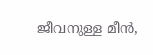ജീവനുള്ള മീൻ,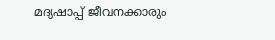മദ്യഷാപ്പ് ജീവനക്കാരും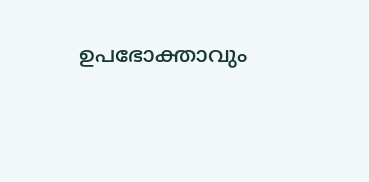ഉപഭോക്താവും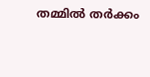തമ്മിൽ തർക്കം